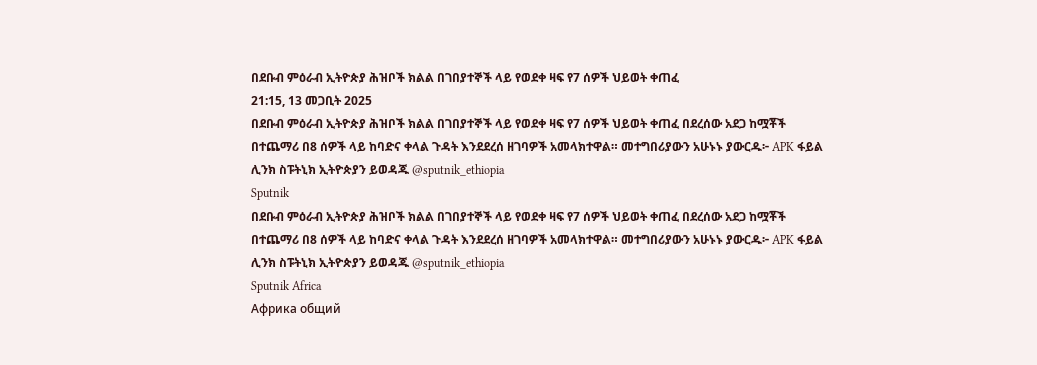በደቡብ ምዕራብ ኢትዮጵያ ሕዝቦች ክልል በገበያተኞች ላይ የወደቀ ዛፍ የ7 ሰዎች ህይወት ቀጠፈ
21:15, 13 መጋቢት 2025
በደቡብ ምዕራብ ኢትዮጵያ ሕዝቦች ክልል በገበያተኞች ላይ የወደቀ ዛፍ የ7 ሰዎች ህይወት ቀጠፈ በደረሰው አደጋ ከሟቾች በተጨማሪ በ8 ሰዎች ላይ ከባድና ቀላል ጉዳት እንደደረሰ ዘገባዎች አመላክተዋል። መተግበሪያውን አሁኑኑ ያውርዱ፦ APK ፋይል ሊንክ ስፑትኒክ ኢትዮጵያን ይወዳጁ @sputnik_ethiopia
Sputnik
በደቡብ ምዕራብ ኢትዮጵያ ሕዝቦች ክልል በገበያተኞች ላይ የወደቀ ዛፍ የ7 ሰዎች ህይወት ቀጠፈ በደረሰው አደጋ ከሟቾች በተጨማሪ በ8 ሰዎች ላይ ከባድና ቀላል ጉዳት እንደደረሰ ዘገባዎች አመላክተዋል። መተግበሪያውን አሁኑኑ ያውርዱ፦ APK ፋይል ሊንክ ስፑትኒክ ኢትዮጵያን ይወዳጁ @sputnik_ethiopia
Sputnik Africa
Африка общий